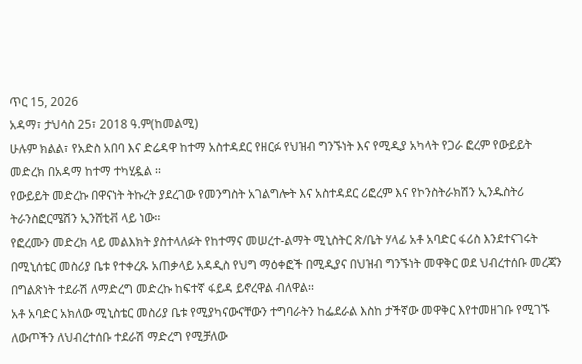ጥር 15, 2026
አዳማ፣ ታህሳስ 25፣ 2018 ዓ.ም(ከመልሚ)
ሁሉም ክልል፣ የአድስ አበባ እና ድሬዳዋ ከተማ አስተዳደር የዘርፉ የህዝብ ግንኙነት እና የሚዲያ አካላት የጋራ ፎረም የውይይት መድረክ በአዳማ ከተማ ተካሂዷል ፡፡
የውይይት መድረኩ በዋናነት ትኩረት ያደረገው የመንግስት አገልግሎት እና አስተዳደር ሪፎረም እና የኮንስትራክሽን ኢንዱስትሪ ትራንስፎርሜሽን ኢንሸቲቭ ላይ ነው፡፡
የፎረሙን መድረክ ላይ መልእክት ያስተላለፉት የከተማና መሠረተ-ልማት ሚኒስትር ጽ/ቤት ሃላፊ አቶ አባድር ፋሪስ እንደተናገሩት በሚኒሰቴር መስሪያ ቤቱ የተቀረጹ አጠቃላይ አዳዲስ የህግ ማዕቀፎች በሚዲያና በህዝብ ግንኙነት መዋቅር ወደ ህብረተሰቡ መረጃን በግልጽነት ተደራሽ ለማድረግ መድረኩ ከፍተኛ ፋይዳ ይኖረዋል ብለዋል፡፡
አቶ አባድር አክለው ሚኒስቴር መስሪያ ቤቱ የሚያካናውናቸውን ተግባራትን ከፌደራል እስከ ታችኛው መዋቅር እየተመዘገቡ የሚገኙ ለውጦችን ለህብረተሰቡ ተደራሽ ማድረግ የሚቻለው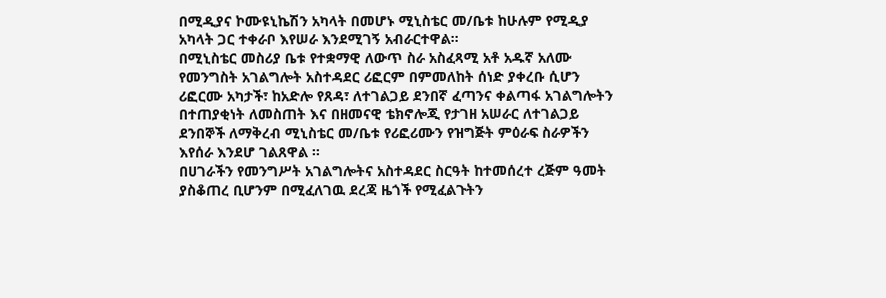በሚዲያና ኮሙዩኒኬሽን አካላት በመሆኑ ሚኒስቴር መ/ቤቱ ከሁሉም የሚዲያ አካላት ጋር ተቀራቦ እየሠራ እንደሚገኝ አብራርተዋል፡፡
በሚኒስቴር መስሪያ ቤቱ የተቋማዊ ለውጥ ስራ አስፈጻሚ አቶ አዱኛ አለሙ የመንግስት አገልግሎት አስተዳደር ሪፎርም በምመለከት ሰነድ ያቀረቡ ሲሆን ሪፎርሙ አካታች፣ ከአድሎ የጸዳ፣ ለተገልጋይ ደንበኛ ፈጣንና ቀልጣፋ አገልግሎትን በተጠያቂነት ለመስጠት እና በዘመናዊ ቴክኖሎጂ የታገዘ አሠራር ለተገልጋይ ደንበኞች ለማቅረብ ሚኒስቴር መ/ቤቱ የሪፎሪሙን የዝግጅት ምዕራፍ ስራዎችን እየሰራ እንደሆ ገልጸዋል ፡፡
በሀገራችን የመንግሥት አገልግሎትና አስተዳደር ስርዓት ከተመሰረተ ረጅም ዓመት ያስቆጠረ ቢሆንም በሚፈለገዉ ደረጃ ዜጎች የሚፈልጉትን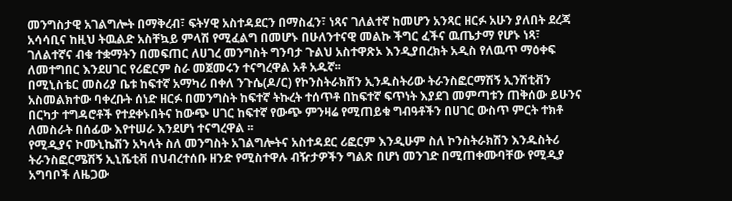መንግስታዊ አገልግሎት በማቅረብ፣ ፍትሃዊ አስተዳደርን በማስፈን፣ ነጻና ገለልተኛ ከመሆን አንጻር ዘርፉ አሁን ያለበት ደረጃ አሳሳቢና ከዚህ ትዉልድ አስቸኳይ ምላሽ የሚፈልግ በመሆኑ በሁለንተናዊ መልኩ ችግር ፈችና ዉጤታማ የሆኑ ነጻ፣ ገለልተኛና ብቁ ተቋማትን በመፍጠር ለሀገረ መንግስት ግንባታ ጉልህ አስተዋጽኦ እንዲያበረክት አዲስ የለዉጥ ማዕቀፍ ለመተግበር እንደሀገር የሪፎርም ስራ መጀመሩን ተናግረዋል አቶ አዱኛ፡፡
በሚኒስቴር መስሪያ ቤቱ ከፍተኛ አማካሪ በቀለ ንጉሴ(ዶ/ር) የኮንስትራክሽን ኢንዱስትሪው ትራንስፎርማሽኝ ኢንሽቲቭን አስመልክተው ባቀረቡት ሰነድ ዘርፉ በመንግስት ከፍተኛ ትኩረት ተሰጥቶ በከፍተኛ ፍጥነት እያደገ መምጣቱን ጠቅሰው ይሁንና በርካታ ተግዳሮቶች የተደቀኑበትና ከውጭ ሀገር ከፍተኛ የውጭ ምንዛሬ የሚጠይቁ ግብዓቶችን በሀገር ውስጥ ምርት ተክቶ ለመስራት በሰፊው እየተሠራ እንደሆነ ተናግረዋል ፡፡
የሚዲያና ኮሙኒኬሽን አካላት ስለ መንግስት አገልግሎትና አስተዳደር ሪፎርም እንዲሁም ስለ ኮንስትራክሽን እንዱስትሪ ትራንስፎርሜሽኝ ኢኒሼቲቭ በህብረተሰቡ ዘንድ የሚስተዋሉ ብዥታዎችን ግልጽ በሆነ መንገድ በሚጠቀሙባቸው የሚዲያ አግባቦች ለዜጋው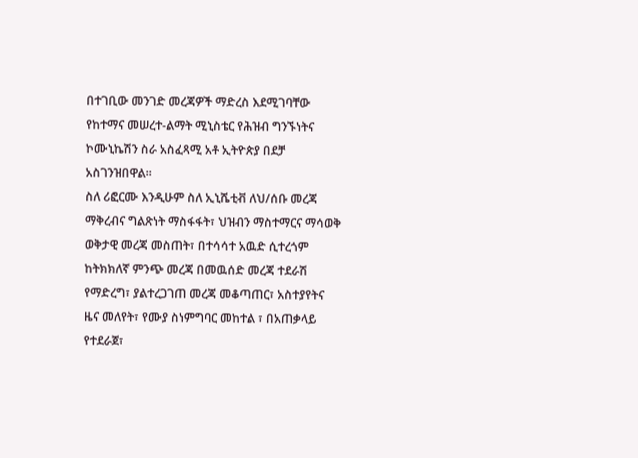በተገቢው መንገድ መረጃዎች ማድረስ እደሚገባቸው የከተማና መሠረተ-ልማት ሚኒስቴር የሕዝብ ግንኙነትና ኮሙኒኬሽን ስራ አስፈጻሚ አቶ ኢትዮጵያ በደቻ አስገንዝበዋል፡፡
ስለ ሪፎርሙ እንዲሁም ስለ ኢኒሼቲቭ ለህ/ሰቡ መረጃ ማቅረብና ግልጽነት ማስፋፋት፣ ህዝብን ማስተማርና ማሳወቅ ወቅታዊ መረጃ መስጠት፣ በተሳሳተ አዉድ ሲተረጎም ከትክክለኛ ምንጭ መረጃ በመዉሰድ መረጃ ተደራሽ የማድረግ፣ ያልተረጋገጠ መረጃ መቆጣጠር፣ አስተያየትና ዜና መለየት፣ የሙያ ስነምግባር መከተል ፣ በአጠቃላይ የተደራጀ፣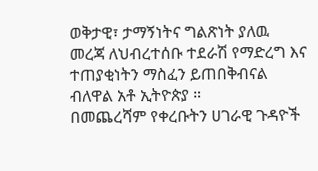ወቅታዊ፣ ታማኝነትና ግልጽነት ያለዉ መረጃ ለህብረተሰቡ ተደራሽ የማድረግ እና ተጠያቂነትን ማስፈን ይጠበቅብናል ብለዋል አቶ ኢትዮጵያ ።
በመጨረሻም የቀረቡትን ሀገራዊ ጉዳዮች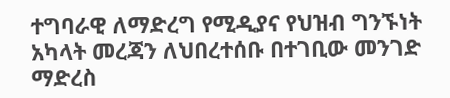ተግባራዊ ለማድረግ የሚዲያና የህዝብ ግንኙነት አካላት መረጃን ለህበረተሰቡ በተገቢው መንገድ ማድረስ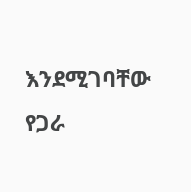እንደሚገባቸው የጋራ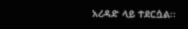አረዳድ ላይ ተደርሷል፡፡